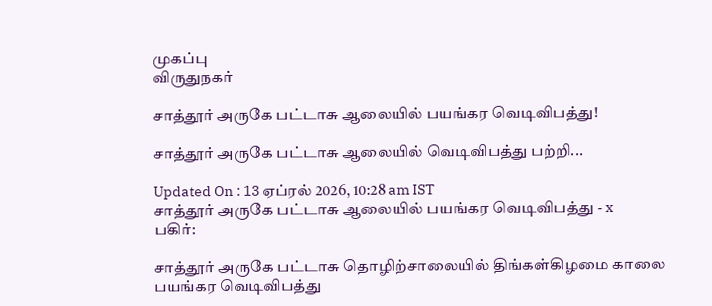முகப்பு
விருதுநகர்

சாத்தூர் அருகே பட்டாசு ஆலையில் பயங்கர வெடிவிபத்து!

சாத்தூர் அருகே பட்டாசு ஆலையில் வெடிவிபத்து பற்றி...

Updated On : 13 ஏப்ரல் 2026, 10:28 am IST
சாத்தூர் அருகே பட்டாசு ஆலையில் பயங்கர வெடிவிபத்து - x
பகிர்:

சாத்தூர் அருகே பட்டாசு தொழிற்சாலையில் திங்கள்கிழமை காலை பயங்கர வெடிவிபத்து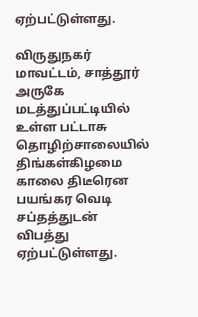ஏற்பட்டுள்ளது.

விருதுநகர் மாவட்டம், சாத்தூர் அருகே மடத்துப்பட்டியில் உள்ள பட்டாசு தொழிற்சாலையில் திங்கள்கிழமை காலை திடீரென பயங்கர வெடி சப்தத்துடன் விபத்து ஏற்பட்டுள்ளது.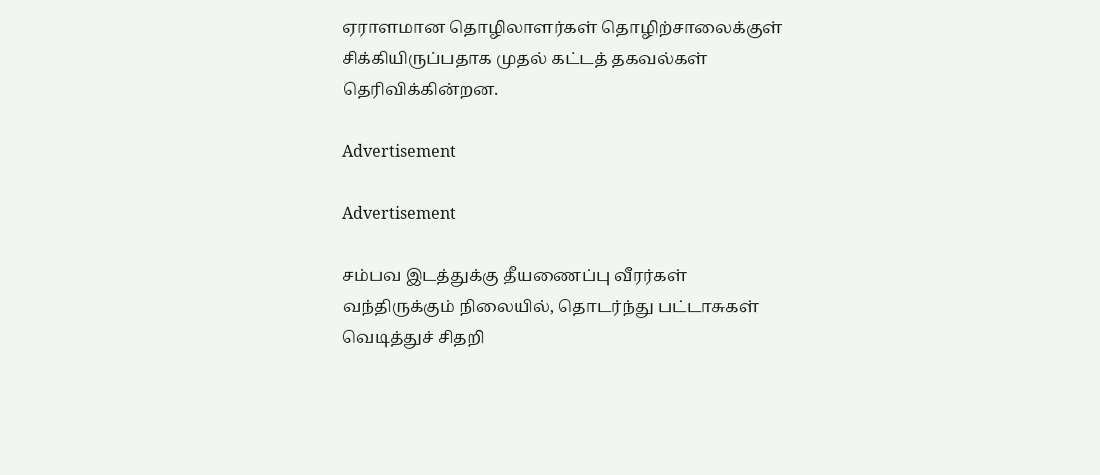ஏராளமான தொழிலாளர்கள் தொழிற்சாலைக்குள் சிக்கியிருப்பதாக முதல் கட்டத் தகவல்கள் தெரிவிக்கின்றன.

Advertisement

Advertisement

சம்பவ இடத்துக்கு தீயணைப்பு வீரர்கள் வந்திருக்கும் நிலையில், தொடர்ந்து பட்டாசுகள் வெடித்துச் சிதறி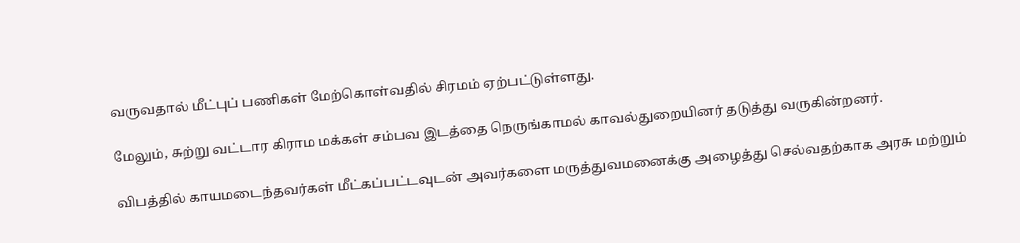வருவதால் மீட்புப் பணிகள் மேற்கொள்வதில் சிரமம் ஏற்பட்டுள்ளது.

மேலும், சுற்று வட்டார கிராம மக்கள் சம்பவ இடத்தை நெருங்காமல் காவல்துறையினர் தடுத்து வருகின்றனர்.

விபத்தில் காயமடைந்தவர்கள் மீட்கப்பட்டவுடன் அவர்களை மருத்துவமனைக்கு அழைத்து செல்வதற்காக அரசு மற்றும்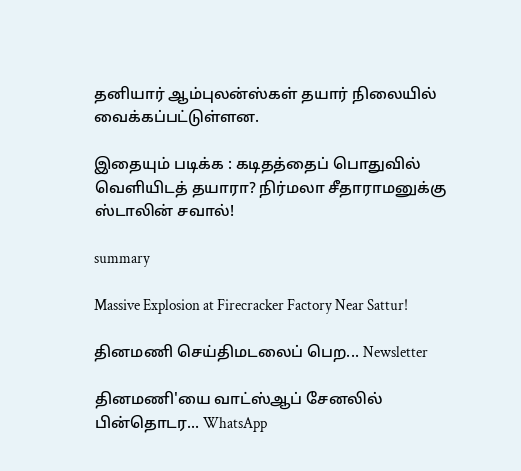தனியார் ஆம்புலன்ஸ்கள் தயார் நிலையில் வைக்கப்பட்டுள்ளன.

இதையும் படிக்க : கடிதத்தைப் பொதுவில் வெளியிடத் தயாரா? நிர்மலா சீதாராமனுக்கு ஸ்டாலின் சவால்!

summary

Massive Explosion at Firecracker Factory Near Sattur!

தினமணி செய்திமடலைப் பெற... Newsletter

தினமணி'யை வாட்ஸ்ஆப் சேனலில் பின்தொடர... WhatsApp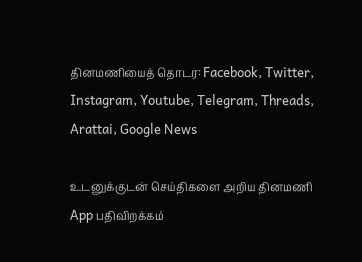தினமணியைத் தொடர: Facebook, Twitter, Instagram, Youtube, Telegram, Threads, Arattai, Google News

உடனுக்குடன் செய்திகளை அறிய தினமணி App பதிவிறக்கம்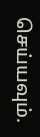செய்யவும்.